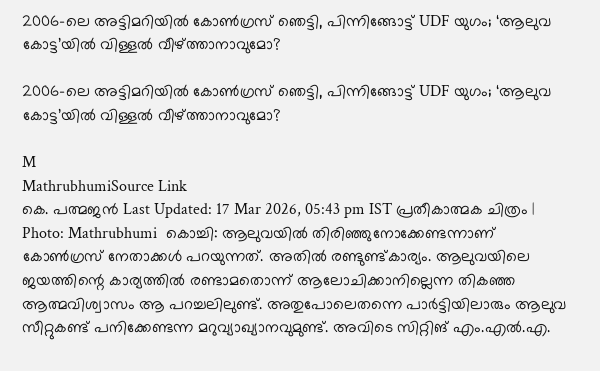2006-ലെ അട്ടിമറിയിൽ കോൺഗ്രസ് ഞെട്ടി, പിന്നിങ്ങോട്ട് UDF യുഗം; ‘ആലുവ കോട്ട’യിൽ വിള്ളൽ വീഴ്ത്താനാവുമോ?

2006-ലെ അട്ടിമറിയിൽ കോൺഗ്രസ് ഞെട്ടി, പിന്നിങ്ങോട്ട് UDF യുഗം; ‘ആലുവ കോട്ട’യിൽ വിള്ളൽ വീഴ്ത്താനാവുമോ?

M
MathrubhumiSource Link
കെ. പത്മജൻ Last Updated: 17 Mar 2026, 05:43 pm IST പ്രതീകാത്മക ചിത്രം | Photo: Mathrubhumi  കൊച്ചി: ആലുവയിൽ തിരിഞ്ഞുനോക്കേണ്ടന്നാണ് കോൺഗ്രസ് നേതാക്കൾ പറയുന്നത്. അതിൽ രണ്ടുണ്ട്കാര്യം. ആലുവയിലെ ജയത്തിന്റെ കാര്യത്തിൽ രണ്ടാമതൊന്ന് ആലോചിക്കാനില്ലെന്ന തികഞ്ഞ ആത്മവിശ്വാസം ആ പറച്ചലിലുണ്ട്. അതുപോലെതന്നെ പാർട്ടിയിലാരും ആലുവ സീറ്റുകണ്ട് പനിക്കേണ്ടന്ന മറുവ്യാഖ്യാനവുമുണ്ട്. അവിടെ സിറ്റിങ് എം.എൽ.എ.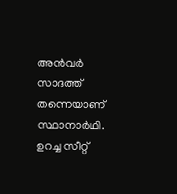അൻവർ സാദത്ത് തന്നെയാണ് സ്ഥാനാർഥി. ഉറച്ച സീറ്റ്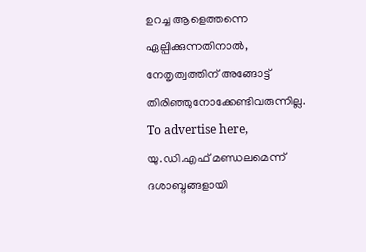ഉറച്ച ആളെത്തന്നെ ഏല്പിക്കുന്നതിനാൽ, നേതൃത്വത്തിന് അങ്ങോട്ട് തിരിഞ്ഞുനോക്കേണ്ടിവരുന്നില്ല. To advertise here, യു.ഡി.എഫ് മണ്ഡലമെന്ന് ദശാബ്ദങ്ങളായി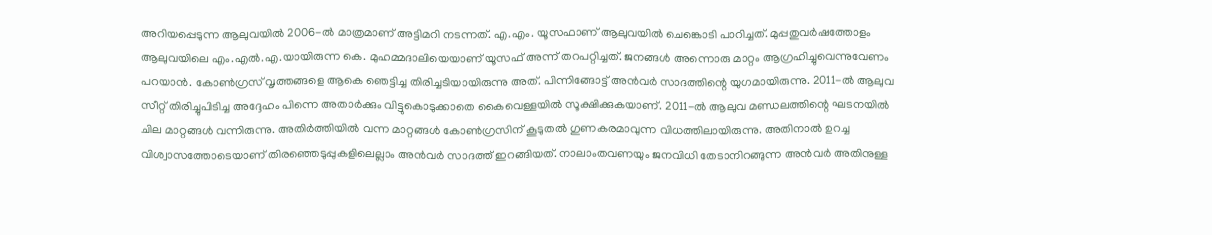അറിയപ്പെടുന്ന ആലുവയിൽ 2006-ൽ മാത്രമാണ് അട്ടിമറി നടന്നത്. എ.എം. യൂസഫാണ് ആലുവയിൽ ചെങ്കൊടി പാറിച്ചത്. മുപ്പതുവർഷത്തോളം ആലുവയിലെ എം.എൽ.എ.യായിരുന്ന കെ. മുഹമ്മദാലിയെയാണ് യൂസഫ് അന്ന് തറപറ്റിച്ചത്. ജനങ്ങൾ അന്നൊരു മാറ്റം ആഗ്രഹിച്ചുവെന്നുവേണം പറയാൻ. കോൺഗ്രസ് വൃത്തങ്ങളെ ആകെ ഞെട്ടിച്ച തിരിച്ചടിയായിരുന്നു അത്. പിന്നിങ്ങോട്ട് അൻവർ സാദത്തിന്റെ യുഗമായിരുന്നു. 2011-ൽ ആലുവ സീറ്റ് തിരിച്ചുപിടിച്ച അദ്ദേഹം പിന്നെ അതാർക്കും വിട്ടുകൊടുക്കാതെ കൈവെള്ളയിൽ സൂക്ഷിക്കുകയാണ്. 2011-ൽ ആലുവ മണ്ഡലത്തിന്റെ ഘടനയിൽ ചില മാറ്റങ്ങൾ വന്നിരുന്നു. അതിർത്തിയിൽ വന്ന മാറ്റങ്ങൾ കോൺഗ്രസിന് കൂടുതൽ ഗുണകരമാവുന്ന വിധത്തിലായിരുന്നു. അതിനാൽ ഉറച്ച വിശ്വാസത്തോടെയാണ് തിരഞ്ഞെടുപ്പുകളിലെല്ലാം അൻവർ സാദത്ത് ഇറങ്ങിയത്. നാലാംതവണയും ജനവിധി തേടാനിറങ്ങുന്ന അൻവർ അതിനുള്ള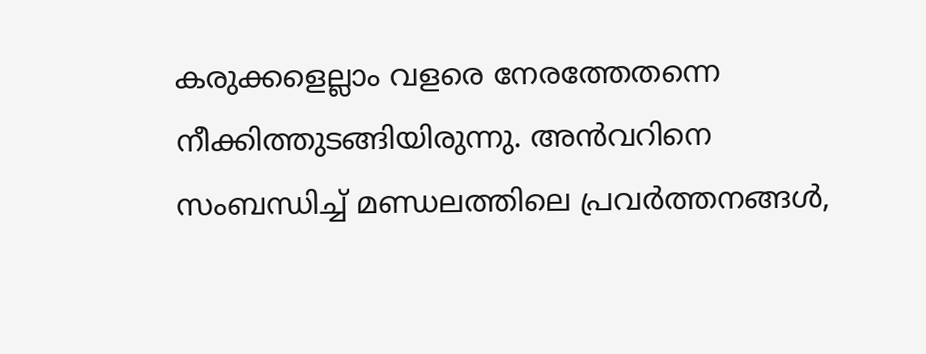കരുക്കളെല്ലാം വളരെ നേരത്തേതന്നെ നീക്കിത്തുടങ്ങിയിരുന്നു. അൻവറിനെ സംബന്ധിച്ച് മണ്ഡലത്തിലെ പ്രവർത്തനങ്ങൾ,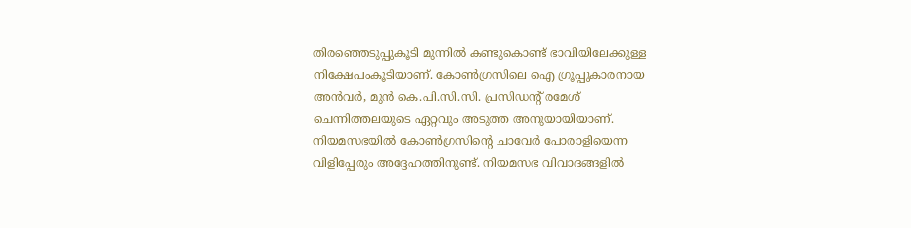തിരഞ്ഞെടുപ്പുകൂടി മുന്നിൽ കണ്ടുകൊണ്ട് ഭാവിയിലേക്കുള്ള നിക്ഷേപംകൂടിയാണ്. കോൺഗ്രസിലെ ഐ ഗ്രൂപ്പുകാരനായ അൻവർ, മുൻ കെ.പി.സി.സി. പ്രസിഡന്റ് രമേശ് ചെന്നിത്തലയുടെ ഏറ്റവും അടുത്ത അനുയായിയാണ്. നിയമസഭയിൽ കോൺഗ്രസിന്റെ ചാവേർ പോരാളിയെന്ന വിളിപ്പേരും അദ്ദേഹത്തിനുണ്ട്. നിയമസഭ വിവാദങ്ങളിൽ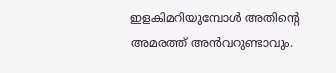ഇളകിമറിയുമ്പോൾ അതിന്റെ അമരത്ത് അൻവറുണ്ടാവും.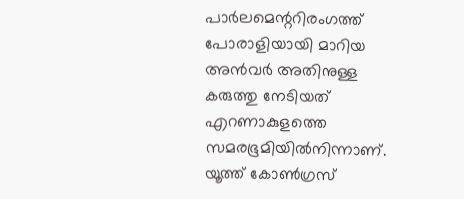പാർലമെന്ററിരംഗത്ത് പോരാളിയായി മാറിയ അൻവർ അതിനുള്ള കരുത്തു നേടിയത് എറണാകുളത്തെ സമരഭൂമിയിൽനിന്നാണ്. യൂത്ത് കോൺഗ്രസ്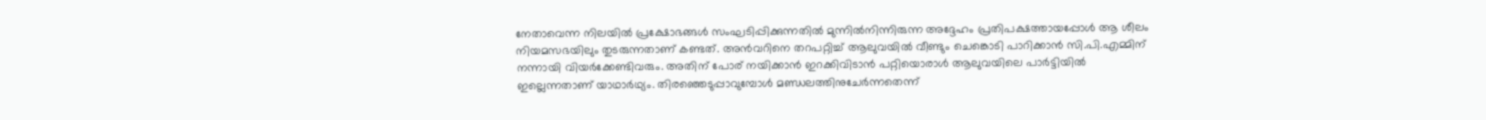നേതാവെന്ന നിലയിൽ പ്രക്ഷോഭങ്ങൾ സംഘടിപ്പിക്കുന്നതിൽ മുന്നിൽനിന്നിരുന്ന അദ്ദേഹം പ്രതിപക്ഷത്തായപ്പോൾ ആ ശീലം നിയമസഭയിലും തുടരുന്നതാണ് കണ്ടത്. അൻവറിനെ തറപറ്റിച്ച് ആലുവയിൽ വീണ്ടും ചെങ്കൊടി പാറിക്കാൻ സി.പി.എമ്മിന് നന്നായി വിയർക്കേണ്ടിവരും. അതിന് പോര് നയിക്കാൻ ഇറക്കിവിടാൻ പറ്റിയൊരാൾ ആലുവയിലെ പാർട്ടിയിൽ ഇല്ലെന്നതാണ് യാഥാർഥ്യം. തിരഞ്ഞെടുപ്പാവുമ്പോൾ മണ്ഡലത്തിനുചേർന്നതെന്ന്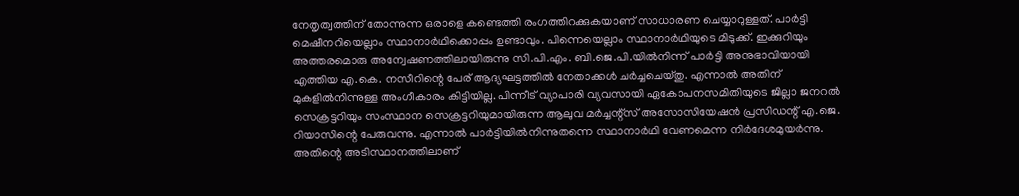നേതൃത്വത്തിന് തോന്നുന്ന ഒരാളെ കണ്ടെത്തി രംഗത്തിറക്കുകയാണ് സാധാരണ ചെയ്യാറുള്ളത്. പാർട്ടി മെഷീനറിയെല്ലാം സ്ഥാനാർഥിക്കൊപ്പം ഉണ്ടാവും. പിന്നെയെല്ലാം സ്ഥാനാർഥിയുടെ മിടുക്ക്. ഇക്കുറിയും അത്തരമൊരു അന്വേഷണത്തിലായിരുന്നു സി.പി.എം. ബി.ജെ.പി.യിൽനിന്ന് പാർട്ടി അനുഭാവിയായി എത്തിയ എ.കെ. നസീറിന്റെ പേര് ആദ്യഘട്ടത്തിൽ നേതാക്കൾ ചർച്ചചെയ്തു. എന്നാൽ അതിന് മുകളിൽനിന്നുള്ള അംഗീകാരം കിട്ടിയില്ല. പിന്നീട് വ്യാപാരി വ്യവസായി ഏകോപനസമിതിയുടെ ജില്ലാ ജനറൽ സെക്രട്ടറിയും സംസ്ഥാന സെക്രട്ടറിയുമായിരുന്ന ആലുവ മർച്ചന്റ്‌സ് അസോസിയേഷൻ പ്രസിഡന്റ് എ.ജെ. റിയാസിന്റെ പേരുവന്നു. എന്നാൽ പാർട്ടിയിൽനിന്നുതന്നെ സ്ഥാനാർഥി വേണമെന്ന നിർദേശമുയർന്നു. അതിന്റെ അടിസ്ഥാനത്തിലാണ്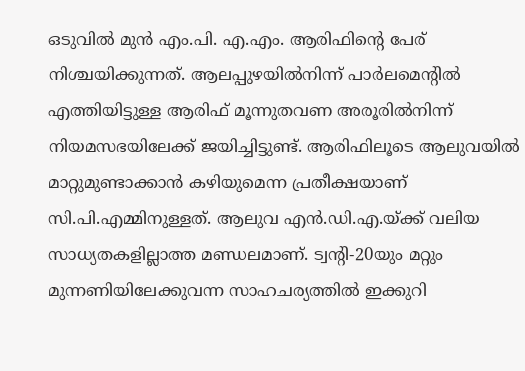ഒടുവിൽ മുൻ എം.പി. എ.എം. ആരിഫിന്റെ പേര് നിശ്ചയിക്കുന്നത്. ആലപ്പുഴയിൽനിന്ന് പാർലമെന്റിൽ എത്തിയിട്ടുള്ള ആരിഫ് മൂന്നുതവണ അരൂരിൽനിന്ന് നിയമസഭയിലേക്ക് ജയിച്ചിട്ടുണ്ട്. ആരിഫിലൂടെ ആലുവയിൽ മാറ്റുമുണ്ടാക്കാൻ കഴിയുമെന്ന പ്രതീക്ഷയാണ് സി.പി.എമ്മിനുള്ളത്. ആലുവ എൻ.ഡി.എ.യ്ക്ക് വലിയ സാധ്യതകളില്ലാത്ത മണ്ഡലമാണ്. ട്വന്റി-20യും മറ്റും മുന്നണിയിലേക്കുവന്ന സാഹചര്യത്തിൽ ഇക്കുറി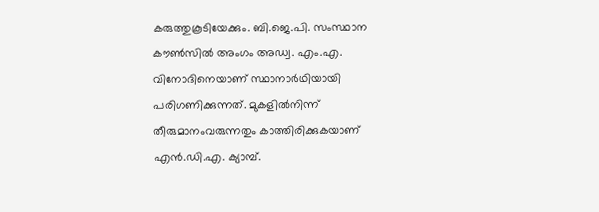കരുത്തുകൂടിയേക്കും. ബി.ജെ.പി. സംസ്ഥാന കൗൺസിൽ അംഗം അഡ്വ. എം.എ. വിനോദിനെയാണ് സ്ഥാനാർഥിയായി പരിഗണിക്കുന്നത്. മുകളിൽനിന്ന് തീരുമാനംവരുന്നതും കാത്തിരിക്കുകയാണ് എൻ.ഡി.എ. ക്യാമ്പ്.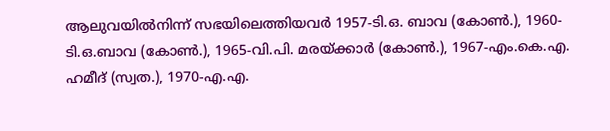ആലുവയിൽനിന്ന് സഭയിലെത്തിയവർ 1957-ടി.ഒ. ബാവ (കോൺ.), 1960-ടി.ഒ.ബാവ (കോൺ.), 1965-വി.പി. മരയ്ക്കാർ (കോൺ.), 1967-എം.കെ.എ. ഹമീദ് (സ്വത.), 1970-എ.എ.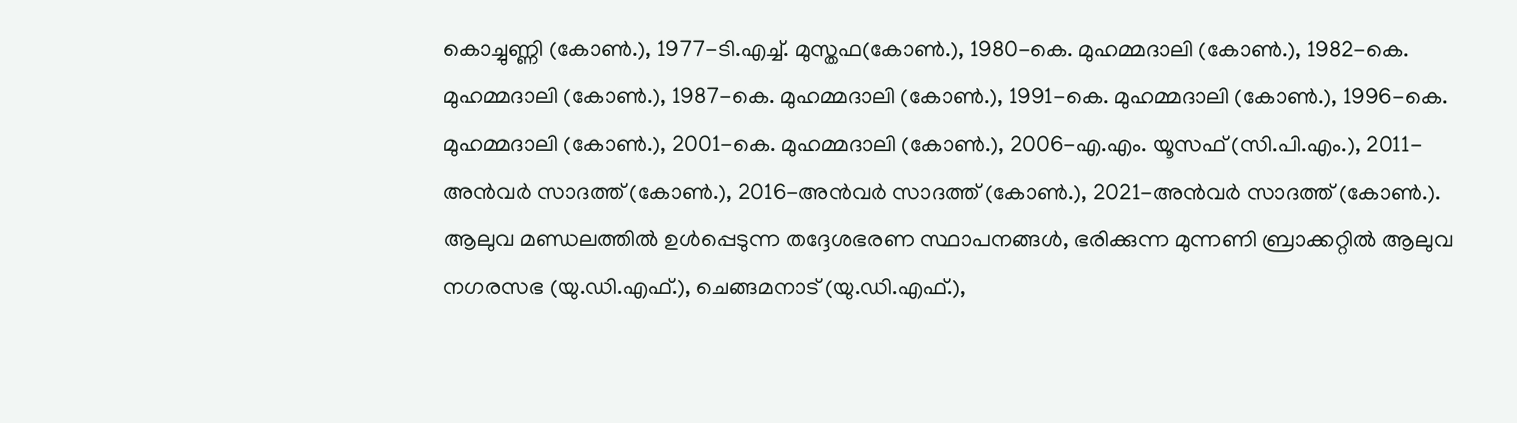കൊച്ചുണ്ണി (കോൺ.), 1977-ടി.എച്ച്. മുസ്തഫ(കോൺ.), 1980-കെ. മുഹമ്മദാലി (കോൺ.), 1982-കെ. മുഹമ്മദാലി (കോൺ.), 1987-കെ. മുഹമ്മദാലി (കോൺ.), 1991-കെ. മുഹമ്മദാലി (കോൺ.), 1996-കെ. മുഹമ്മദാലി (കോൺ.), 2001-കെ. മുഹമ്മദാലി (കോൺ.), 2006-എ.എം. യൂസഫ് (സി.പി.എം.), 2011-അൻവർ സാദത്ത് (കോൺ.), 2016-അൻവർ സാദത്ത് (കോൺ.), 2021-അൻവർ സാദത്ത് (കോൺ.). ആലുവ മണ്ഡലത്തിൽ ഉൾപ്പെടുന്ന തദ്ദേശഭരണ സ്ഥാപനങ്ങൾ, ഭരിക്കുന്ന മുന്നണി ബ്രാക്കറ്റിൽ ആലുവ നഗരസഭ (യു.ഡി.എഫ്.), ചെങ്ങമനാട് (യു.ഡി.എഫ്.),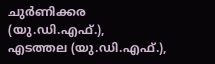ചുർണിക്കര (യു.ഡി.എഫ്.), എടത്തല (യു.ഡി.എഫ്.),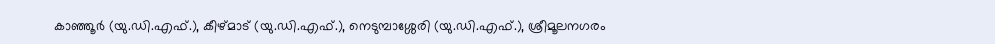കാഞ്ഞൂർ (യു.ഡി.എഫ്.), കീഴ്മാട് (യു.ഡി.എഫ്.), നെടുമ്പാശ്ശേരി (യു.ഡി.എഫ്.), ശ്രീമൂലനഗരം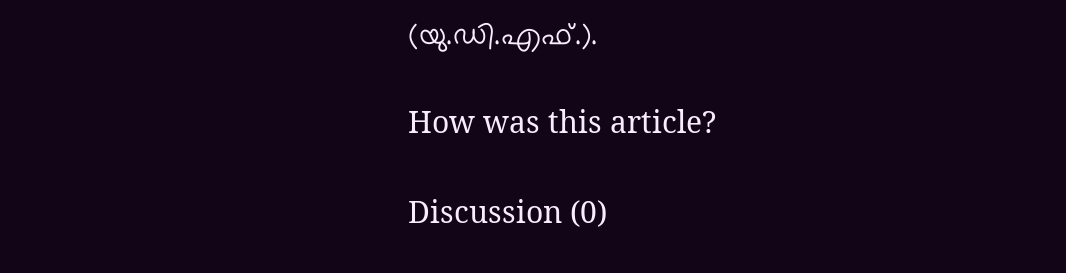(യു.ഡി.എഫ്.).

How was this article?

Discussion (0)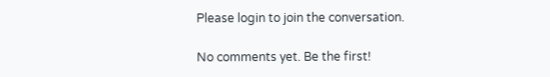Please login to join the conversation.

No comments yet. Be the first!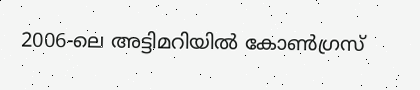2006-ലെ അട്ടിമറിയിൽ കോൺഗ്രസ്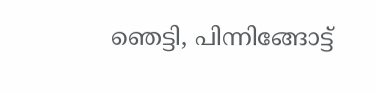ഞെട്ടി, പിന്നിങ്ങോട്ട്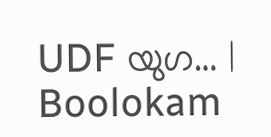UDF യുഗ… | Boolokam